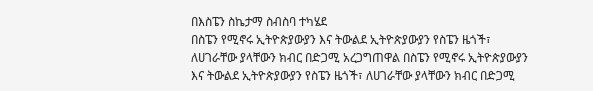በእስፔን ስኬታማ ስብስባ ተካሄደ
በስፔን የሚኖሩ ኢትዮጵያውያን እና ትውልደ ኢትዮጵያውያን የስፔን ዜጎች፣ ለሀገራቸው ያላቸውን ክብር በድጋሚ አረጋግጠዋል በስፔን የሚኖሩ ኢትዮጵያውያን እና ትውልደ ኢትዮጵያውያን የስፔን ዜጎች፣ ለሀገራቸው ያላቸውን ክብር በድጋሚ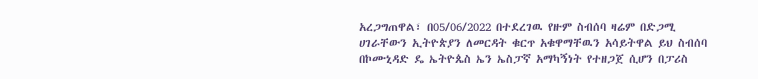አረጋግጠዋል፣ በ05/06/2022 በተደረገዉ የዙም ስብሰባ ዛሬም በድጋሚ ሀገራቸውን ኢትዮጵያን ለመርዳት ቁርጥ አቁዋማቸዉን አሳይትዋል ይህ ስብሰባ በኮሙኒዳድ ዴ ኤትዮጴስ ኤን ኤስፓኛ አማካኝነት የተዘጋጀ ሲሆን በፓሪስ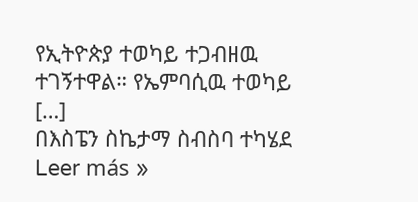የኢትዮጵያ ተወካይ ተጋብዘዉ ተገኝተዋል። የኤምባሲዉ ተወካይ […]
በእስፔን ስኬታማ ስብስባ ተካሄደ Leer más »